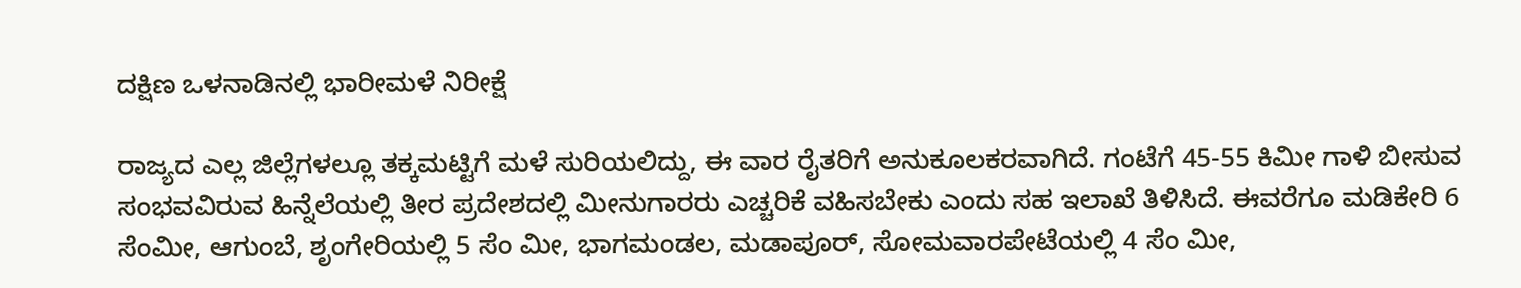ದಕ್ಷಿಣ ಒಳನಾಡಿನಲ್ಲಿ ಭಾರೀಮಳೆ ನಿರೀಕ್ಷೆ

ರಾಜ್ಯದ ಎಲ್ಲ ಜಿಲ್ಲೆಗಳಲ್ಲೂ ತಕ್ಕಮಟ್ಟಿಗೆ ಮಳೆ ಸುರಿಯಲಿದ್ದು, ಈ ವಾರ ರೈತರಿಗೆ ಅನುಕೂಲಕರವಾಗಿದೆ. ಗಂಟೆಗೆ 45-55 ಕಿಮೀ ಗಾಳಿ ಬೀಸುವ ಸಂಭವವಿರುವ ಹಿನ್ನೆಲೆಯಲ್ಲಿ ತೀರ ಪ್ರದೇಶದಲ್ಲಿ ಮೀನುಗಾರರು ಎಚ್ಚರಿಕೆ ವಹಿಸಬೇಕು ಎಂದು ಸಹ ಇಲಾಖೆ ತಿಳಿಸಿದೆ. ಈವರೆಗೂ ಮಡಿಕೇರಿ 6 ಸೆಂಮೀ, ಆಗುಂಬೆ, ಶೃಂಗೇರಿಯಲ್ಲಿ 5 ಸೆಂ ಮೀ, ಭಾಗಮಂಡಲ, ಮಡಾಪೂರ್, ಸೋಮವಾರಪೇಟೆಯಲ್ಲಿ 4 ಸೆಂ ಮೀ,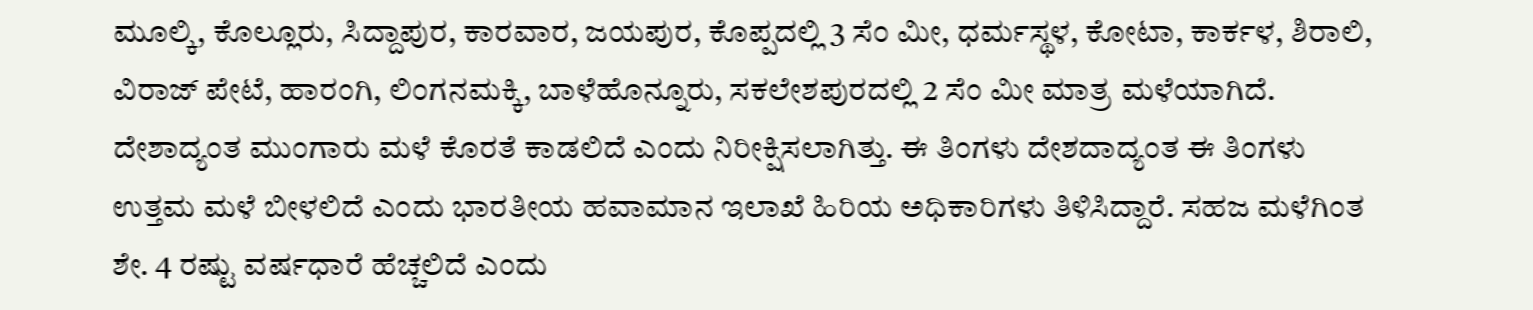ಮೂಲ್ಕಿ, ಕೊಲ್ಲೂರು, ಸಿದ್ದಾಪುರ, ಕಾರವಾರ, ಜಯಪುರ, ಕೊಪ್ಪದಲ್ಲಿ 3 ಸೆಂ ಮೀ, ಧರ್ಮಸ್ಥಳ, ಕೋಟಾ, ಕಾರ್ಕಳ, ಶಿರಾಲಿ, ವಿರಾಜ್ ಪೇಟೆ, ಹಾರಂಗಿ, ಲಿಂಗನಮಕ್ಕಿ, ಬಾಳೆಹೊನ್ನೂರು, ಸಕಲೇಶಪುರದಲ್ಲಿ 2 ಸೆಂ ಮೀ ಮಾತ್ರ ಮಳೆಯಾಗಿದೆ.
ದೇಶಾದ್ಯಂತ ಮುಂಗಾರು ಮಳೆ ಕೊರತೆ ಕಾಡಲಿದೆ ಎಂದು ನಿರೀಕ್ಷಿಸಲಾಗಿತ್ತು. ಈ ತಿಂಗಳು ದೇಶದಾದ್ಯಂತ ಈ ತಿಂಗಳು ಉತ್ತಮ ಮಳೆ ಬೀಳಲಿದೆ ಎಂದು ಭಾರತೀಯ ಹವಾಮಾನ ಇಲಾಖೆ ಹಿರಿಯ ಅಧಿಕಾರಿಗಳು ತಿಳಿಸಿದ್ದಾರೆ. ಸಹಜ ಮಳೆಗಿಂತ ಶೇ. 4 ರಷ್ಟು ವರ್ಷಧಾರೆ ಹೆಚ್ಚಲಿದೆ ಎಂದು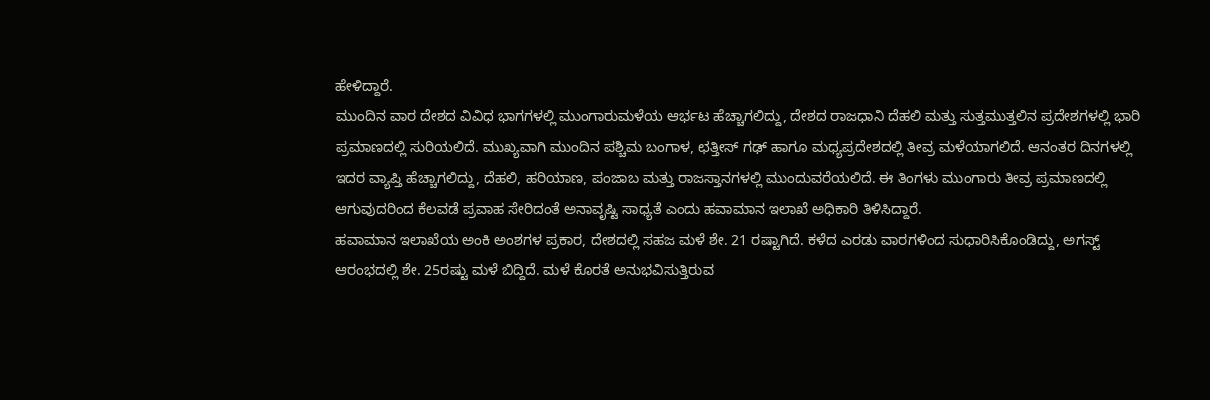ಹೇಳಿದ್ದಾರೆ.
ಮುಂದಿನ ವಾರ ದೇಶದ ವಿವಿಧ ಭಾಗಗಳಲ್ಲಿ ಮುಂಗಾರುಮಳೆಯ ಆರ್ಭಟ ಹೆಚ್ಚಾಗಲಿದ್ದು, ದೇಶದ ರಾಜಧಾನಿ ದೆಹಲಿ ಮತ್ತು ಸುತ್ತಮುತ್ತಲಿನ ಪ್ರದೇಶಗಳಲ್ಲಿ ಭಾರಿ ಪ್ರಮಾಣದಲ್ಲಿ ಸುರಿಯಲಿದೆ. ಮುಖ್ಯವಾಗಿ ಮುಂದಿನ ಪಶ್ಚಿಮ ಬಂಗಾಳ, ಛತ್ತೀಸ್ ಗಢ್ ಹಾಗೂ ಮಧ್ಯಪ್ರದೇಶದಲ್ಲಿ ತೀವ್ರ ಮಳೆಯಾಗಲಿದೆ. ಆನಂತರ ದಿನಗಳಲ್ಲಿ ಇದರ ವ್ಯಾಪ್ತಿ ಹೆಚ್ಚಾಗಲಿದ್ದು, ದೆಹಲಿ, ಹರಿಯಾಣ, ಪಂಜಾಬ ಮತ್ತು ರಾಜಸ್ತಾನಗಳಲ್ಲಿ ಮುಂದುವರೆಯಲಿದೆ. ಈ ತಿಂಗಳು ಮುಂಗಾರು ತೀವ್ರ ಪ್ರಮಾಣದಲ್ಲಿ ಆಗುವುದರಿಂದ ಕೆಲವಡೆ ಪ್ರವಾಹ ಸೇರಿದಂತೆ ಅನಾವೃಷ್ಟಿ ಸಾಧ್ಯತೆ ಎಂದು ಹವಾಮಾನ ಇಲಾಖೆ ಅಧಿಕಾರಿ ತಿಳಿಸಿದ್ದಾರೆ.
ಹವಾಮಾನ ಇಲಾಖೆಯ ಅಂಕಿ ಅಂಶಗಳ ಪ್ರಕಾರ, ದೇಶದಲ್ಲಿ ಸಹಜ ಮಳೆ ಶೇ. 21 ರಷ್ಟಾಗಿದೆ. ಕಳೆದ ಎರಡು ವಾರಗಳಿಂದ ಸುಧಾರಿಸಿಕೊಂಡಿದ್ದು, ಅಗಸ್ಟ್ ಆರಂಭದಲ್ಲಿ ಶೇ. 25ರಷ್ಟು ಮಳೆ ಬಿದ್ದಿದೆ. ಮಳೆ ಕೊರತೆ ಅನುಭವಿಸುತ್ತಿರುವ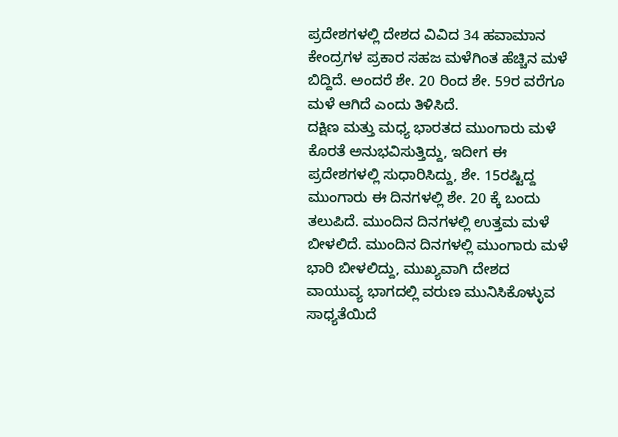ಪ್ರದೇಶಗಳಲ್ಲಿ ದೇಶದ ವಿವಿದ 34 ಹವಾಮಾನ ಕೇಂದ್ರಗಳ ಪ್ರಕಾರ ಸಹಜ ಮಳೆಗಿಂತ ಹೆಚ್ಚಿನ ಮಳೆ ಬಿದ್ದಿದೆ. ಅಂದರೆ ಶೇ. 20 ರಿಂದ ಶೇ. 59ರ ವರೆಗೂ ಮಳೆ ಆಗಿದೆ ಎಂದು ತಿಳಿಸಿದೆ.
ದಕ್ಷಿಣ ಮತ್ತು ಮಧ್ಯ ಭಾರತದ ಮುಂಗಾರು ಮಳೆ ಕೊರತೆ ಅನುಭವಿಸುತ್ತಿದ್ದು, ಇದೀಗ ಈ ಪ್ರದೇಶಗಳಲ್ಲಿ ಸುಧಾರಿಸಿದ್ದು, ಶೇ. 15ರಷ್ಟಿದ್ದ ಮುಂಗಾರು ಈ ದಿನಗಳಲ್ಲಿ ಶೇ. 20 ಕ್ಕೆ ಬಂದು ತಲುಪಿದೆ. ಮುಂದಿನ ದಿನಗಳಲ್ಲಿ ಉತ್ತಮ ಮಳೆ ಬೀಳಲಿದೆ. ಮುಂದಿನ ದಿನಗಳಲ್ಲಿ ಮುಂಗಾರು ಮಳೆ ಭಾರಿ ಬೀಳಲಿದ್ದು, ಮುಖ್ಯವಾಗಿ ದೇಶದ ವಾಯುವ್ಯ ಭಾಗದಲ್ಲಿ ವರುಣ ಮುನಿಸಿಕೊಳ್ಳುವ ಸಾಧ್ಯತೆಯಿದೆ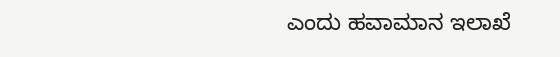ಎಂದು ಹವಾಮಾನ ಇಲಾಖೆ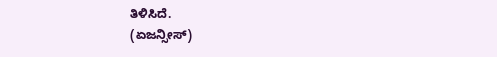ತಿಳಿಸಿದೆ.
(ಏಜನ್ಸೀಸ್)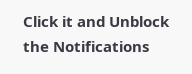Click it and Unblock the Notifications